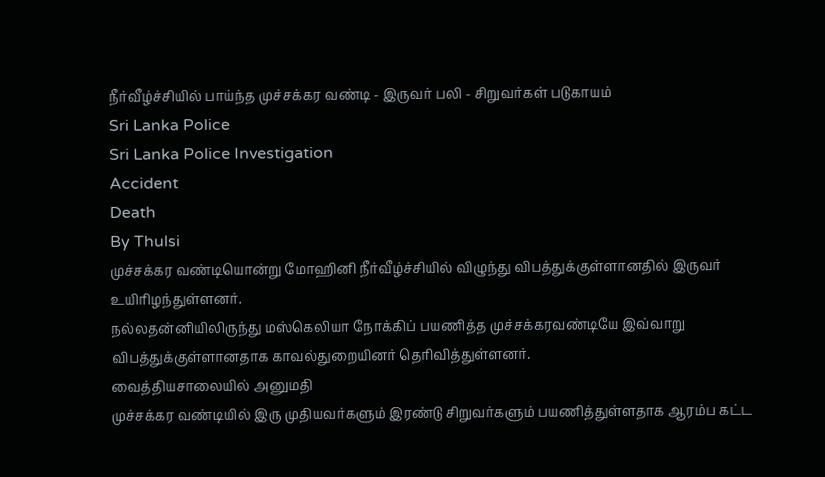நீர்வீழ்ச்சியில் பாய்ந்த முச்சக்கர வண்டி - இருவர் பலி - சிறுவர்கள் படுகாயம்
Sri Lanka Police
Sri Lanka Police Investigation
Accident
Death
By Thulsi
முச்சக்கர வண்டியொன்று மோஹினி நீர்வீழ்ச்சியில் விழுந்து விபத்துக்குள்ளானதில் இருவர் உயிரிழந்துள்ளனர்.
நல்லதன்னியிலிருந்து மஸ்கெலியா நோக்கிப் பயணித்த முச்சக்கரவண்டியே இவ்வாறு விபத்துக்குள்ளானதாக காவல்துறையினர் தெரிவித்துள்ளனர்.
வைத்தியசாலையில் அனுமதி
முச்சக்கர வண்டியில் இரு முதியவர்களும் இரண்டு சிறுவர்களும் பயணித்துள்ளதாக ஆரம்ப கட்ட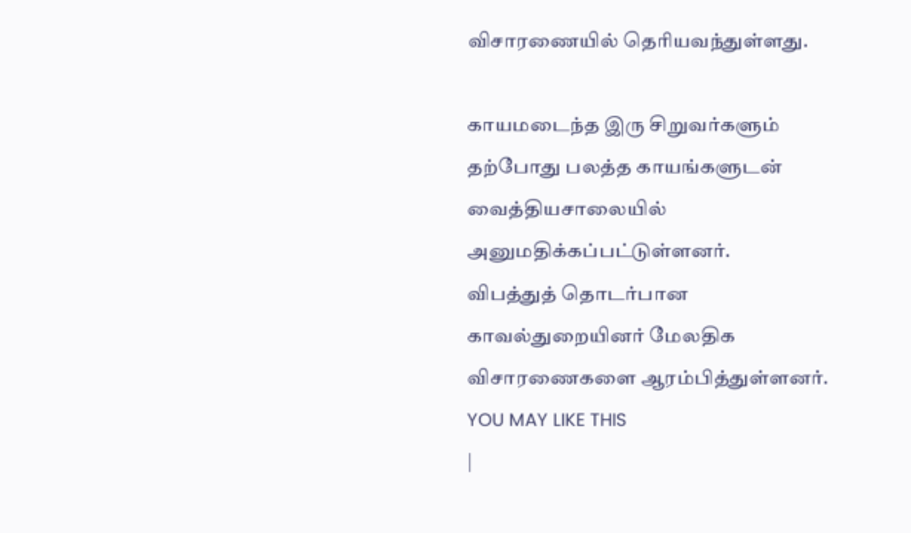விசாரணையில் தெரியவந்துள்ளது.

காயமடைந்த இரு சிறுவர்களும் தற்போது பலத்த காயங்களுடன் வைத்தியசாலையில் அனுமதிக்கப்பட்டுள்ளனர்.
விபத்துத் தொடர்பான காவல்துறையினர் மேலதிக விசாரணைகளை ஆரம்பித்துள்ளனர்.
YOU MAY LIKE THIS
|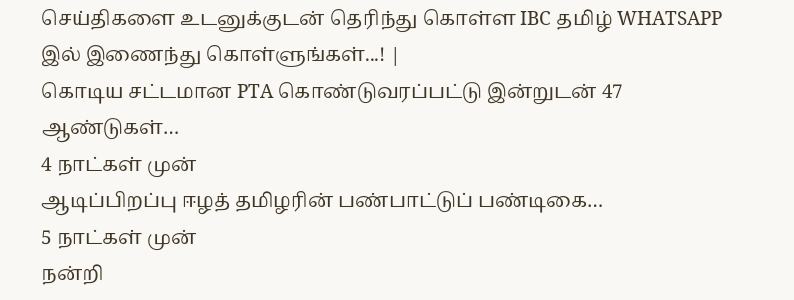செய்திகளை உடனுக்குடன் தெரிந்து கொள்ள IBC தமிழ் WHATSAPP இல் இணைந்து கொள்ளுங்கள்...! |
கொடிய சட்டமான PTA கொண்டுவரப்பட்டு இன்றுடன் 47 ஆண்டுகள்…
4 நாட்கள் முன்
ஆடிப்பிறப்பு ஈழத் தமிழரின் பண்பாட்டுப் பண்டிகை…
5 நாட்கள் முன்
நன்றி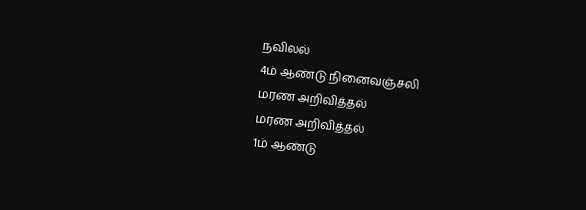நவிலல்
4ம் ஆண்டு நினைவஞ்சலி
மரண அறிவித்தல்
மரண அறிவித்தல்
1ம் ஆண்டு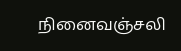நினைவஞ்சலி